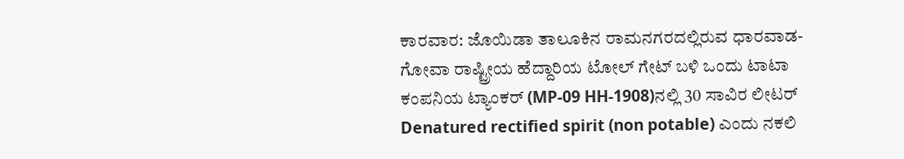ಕಾರವಾರ: ಜೊಯಿಡಾ ತಾಲೂಕಿನ ರಾಮನಗರದಲ್ಲಿರುವ ಧಾರವಾಡ-ಗೋವಾ ರಾಷ್ಟ್ರೀಯ ಹೆದ್ದಾರಿಯ ಟೋಲ್ ಗೇಟ್ ಬಳಿ ಒಂದು ಟಾಟಾ ಕಂಪನಿಯ ಟ್ಯಾಂಕರ್ (MP-09 HH-1908)ನಲ್ಲಿ 30 ಸಾವಿರ ಲೀಟರ್ Denatured rectified spirit (non potable) ಎಂದು ನಕಲಿ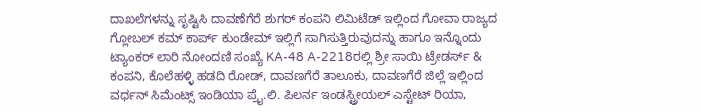ದಾಖಲೆಗಳನ್ನು ಸೃಷ್ಟಿಸಿ ದಾವಣೆಗೆರೆ ಶುಗರ್ ಕಂಪನಿ ಲಿಮಿಟೆಡ್ ಇಲ್ಲಿಂದ ಗೋವಾ ರಾಜ್ಯದ ಗ್ಲೋಬಲ್ ಕಮ್ ಕಾರ್ಪ್ ಕುಂಡೇಮ್ ಇಲ್ಲಿಗೆ ಸಾಗಿಸುತ್ತಿರುವುದನ್ನು ಹಾಗೂ ಇನ್ನೊಂದು ಟ್ಯಾಂಕರ್ ಲಾರಿ ನೋಂದಣಿ ಸಂಖ್ಯೆ KA-48 A-2218ರಲ್ಲಿ ಶ್ರೀ ಸಾಯಿ ಟ್ರೇಡರ್ಸ್ & ಕಂಪನಿ, ಕೊಲೆಹಳ್ಳಿ ಹಡದಿ ರೋಡ್, ದಾವಣಗೆರೆ ತಾಲೂಕು, ದಾವಣಗೆರೆ ಜಿಲ್ಲೆ ಇಲ್ಲಿಂದ ವರ್ಧನ್ ಸಿಮೆಂಟ್ಸ್ ಇಂಡಿಯಾ ಪ್ರೈ.ಲಿ. ಪಿಲರ್ನ ಇಂಡಸ್ಟ್ರೀಯಲ್ ಎಸ್ಟೇಟ್ ರಿಯಾ,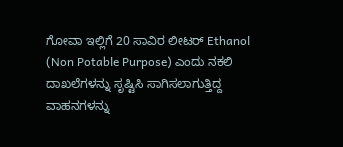ಗೋವಾ ಇಲ್ಲಿಗೆ 20 ಸಾವಿರ ಲೀಟರ್ Ethanol (Non Potable Purpose) ಎಂದು ನಕಲಿ ದಾಖಲೆಗಳನ್ನು ಸೃಷ್ಟಿಸಿ ಸಾಗಿಸಲಾಗುತ್ತಿದ್ದ ವಾಹನಗಳನ್ನು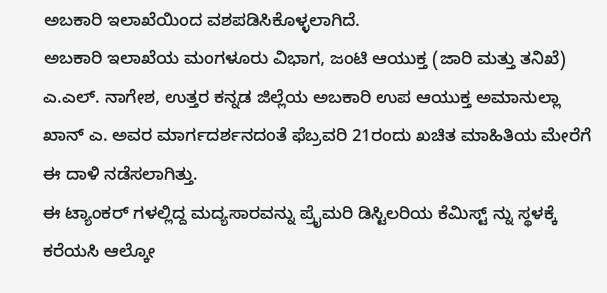ಅಬಕಾರಿ ಇಲಾಖೆಯಿಂದ ವಶಪಡಿಸಿಕೊಳ್ಳಲಾಗಿದೆ.
ಅಬಕಾರಿ ಇಲಾಖೆಯ ಮಂಗಳೂರು ವಿಭಾಗ, ಜಂಟಿ ಆಯುಕ್ತ (ಜಾರಿ ಮತ್ತು ತನಿಖೆ) ಎ.ಎಲ್. ನಾಗೇಶ, ಉತ್ತರ ಕನ್ನಡ ಜಿಲ್ಲೆಯ ಅಬಕಾರಿ ಉಪ ಆಯುಕ್ತ ಅಮಾನುಲ್ಲಾ ಖಾನ್ ಎ. ಅವರ ಮಾರ್ಗದರ್ಶನದಂತೆ ಫೆಬ್ರವರಿ 21ರಂದು ಖಚಿತ ಮಾಹಿತಿಯ ಮೇರೆಗೆ ಈ ದಾಳಿ ನಡೆಸಲಾಗಿತ್ತು.
ಈ ಟ್ಯಾಂಕರ್ ಗಳಲ್ಲಿದ್ದ ಮದ್ಯಸಾರವನ್ನು ಪ್ರೈಮರಿ ಡಿಸ್ಟಿಲರಿಯ ಕೆಮಿಸ್ಟ್ ನ್ನು ಸ್ಥಳಕ್ಕೆ ಕರೆಯಸಿ ಆಲ್ಕೋ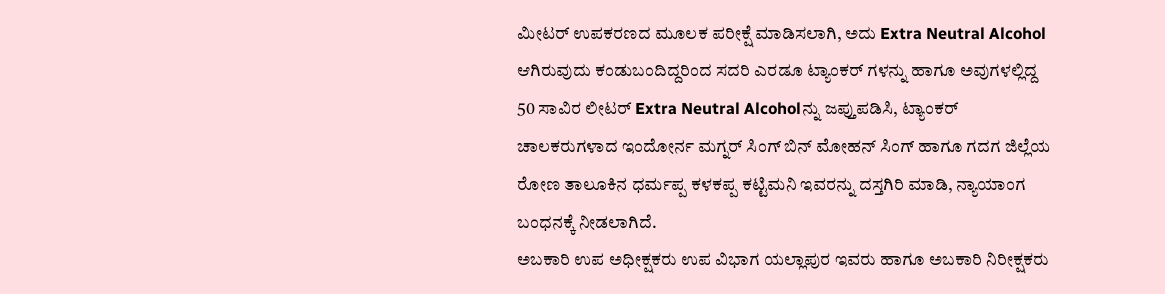ಮೀಟರ್ ಉಪಕರಣದ ಮೂಲಕ ಪರೀಕ್ಷೆ ಮಾಡಿಸಲಾಗಿ, ಅದು Extra Neutral Alcohol ಆಗಿರುವುದು ಕಂಡುಬಂದಿದ್ದರಿಂದ ಸದರಿ ಎರಡೂ ಟ್ಯಾಂಕರ್ ಗಳನ್ನು ಹಾಗೂ ಅವುಗಳಲ್ಲಿದ್ದ 50 ಸಾವಿರ ಲೀಟರ್ Extra Neutral Alcoholನ್ನು ಜಪ್ತುಪಡಿಸಿ, ಟ್ಯಾಂಕರ್ ಚಾಲಕರುಗಳಾದ ಇಂದೋರ್ನ ಮಗ್ನರ್ ಸಿಂಗ್ ಬಿನ್ ಮೋಹನ್ ಸಿಂಗ್ ಹಾಗೂ ಗದಗ ಜಿಲ್ಲೆಯ ರೋಣ ತಾಲೂಕಿನ ಧರ್ಮಪ್ಪ ಕಳಕಪ್ಪ ಕಟ್ಟಿಮನಿ ಇವರನ್ನು ದಸ್ತಗಿರಿ ಮಾಡಿ, ನ್ಯಾಯಾಂಗ ಬಂಧನಕ್ಕೆ ನೀಡಲಾಗಿದೆ.
ಅಬಕಾರಿ ಉಪ ಅಧೀಕ್ಷಕರು ಉಪ ವಿಭಾಗ ಯಲ್ಲಾಪುರ ಇವರು ಹಾಗೂ ಅಬಕಾರಿ ನಿರೀಕ್ಷಕರು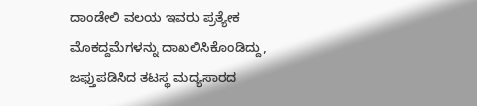ದಾಂಡೇಲಿ ವಲಯ ಇವರು ಪ್ರತ್ಯೇಕ ಮೊಕದ್ದಮೆಗಳನ್ನು ದಾಖಲಿಸಿಕೊಂಡಿದ್ದು, ಜಫ್ತುಪಡಿಸಿದ ತಟಸ್ಥ ಮದ್ಯಸಾರದ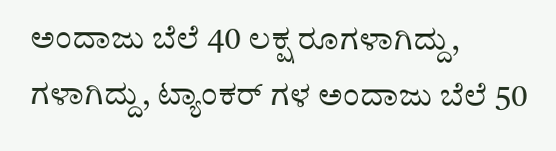ಅಂದಾಜು ಬೆಲೆ 40 ಲಕ್ಷ ರೂಗಳಾಗಿದ್ದು, ಗಳಾಗಿದ್ದು, ಟ್ಯಾಂಕರ್ ಗಳ ಅಂದಾಜು ಬೆಲೆ 50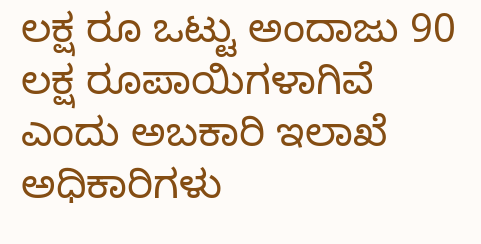ಲಕ್ಷ ರೂ ಒಟ್ಟು ಅಂದಾಜು 90 ಲಕ್ಷ ರೂಪಾಯಿಗಳಾಗಿವೆ ಎಂದು ಅಬಕಾರಿ ಇಲಾಖೆ ಅಧಿಕಾರಿಗಳು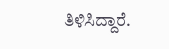ತಿಳಿಸಿದ್ದಾರೆ.